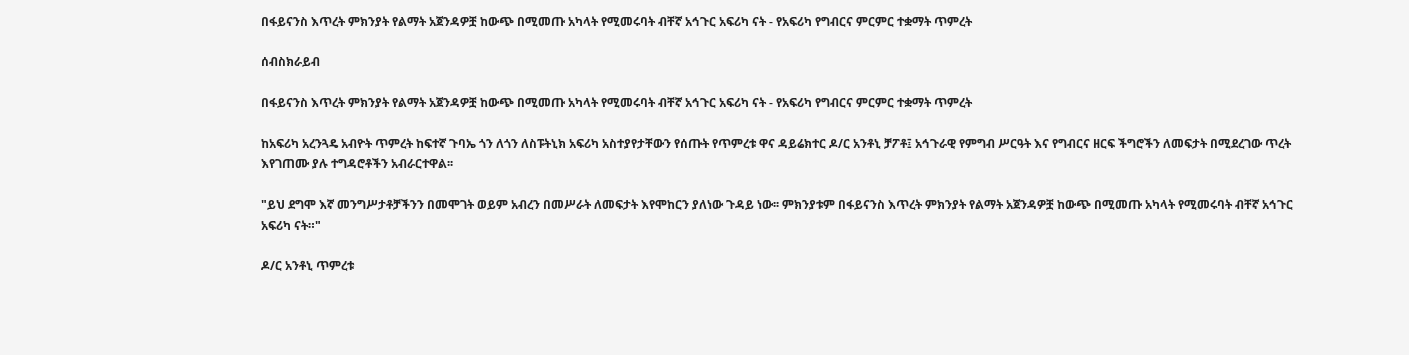በፋይናንስ እጥረት ምክንያት የልማት አጀንዳዎቿ ከውጭ በሚመጡ አካላት የሚመሩባት ብቸኛ አኅጉር አፍሪካ ናት - የአፍሪካ የግብርና ምርምር ተቋማት ጥምረት

ሰብስክራይብ

በፋይናንስ እጥረት ምክንያት የልማት አጀንዳዎቿ ከውጭ በሚመጡ አካላት የሚመሩባት ብቸኛ አኅጉር አፍሪካ ናት - የአፍሪካ የግብርና ምርምር ተቋማት ጥምረት

ከአፍሪካ አረንጓዴ አብዮት ጥምረት ከፍተኛ ጉባኤ ጎን ለጎን ለስፑትኒክ አፍሪካ አስተያየታቸውን የሰጡት የጥምረቱ ዋና ዳይሬክተር ዶ/ር አንቶኒ ቻፖቶ፤ አኅጉራዊ የምግብ ሥርዓት እና የግብርና ዘርፍ ችግሮችን ለመፍታት በሚደረገው ጥረት እየገጠሙ ያሉ ተግዳሮቶችን አብራርተዋል፡፡

"ይህ ደግሞ እኛ መንግሥታቶቻችንን በመሞገት ወይም አብረን በመሥራት ለመፍታት እየሞከርን ያለነው ጉዳይ ነው፡፡ ምክንያቱም በፋይናንስ እጥረት ምክንያት የልማት አጀንዳዎቿ ከውጭ በሚመጡ አካላት የሚመሩባት ብቸኛ አኅጉር አፍሪካ ናት።"

ዶ/ር አንቶኒ ጥምረቱ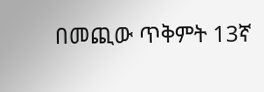በመጪው ጥቅምት 13ኛ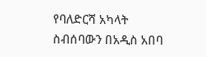የባለድርሻ አካላት ስብሰባውን በአዲስ አበባ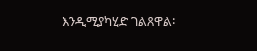እንዲሚያካሂድ ገልጸዋል፡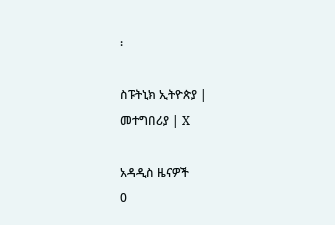፡

ስፑትኒክ ኢትዮጵያ | መተግበሪያ | X

አዳዲስ ዜናዎች
0